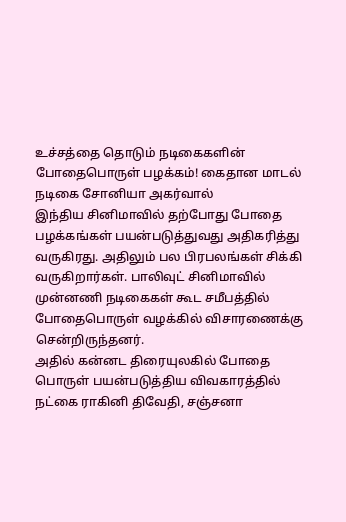உச்சத்தை தொடும் நடிகைகளின் போதைபொருள் பழக்கம்! கைதான மாடல் நடிகை சோனியா அகர்வால்
இந்திய சினிமாவில் தற்போது போதை பழக்கங்கள் பயன்படுத்துவது அதிகரித்து வருகிரது. அதிலும் பல பிரபலங்கள் சிக்கி வருகிறார்கள். பாலிவுட் சினிமாவில் முன்னணி நடிகைகள் கூட சமீபத்தில் போதைபொருள் வழக்கில் விசாரணைக்கு சென்றிருந்தனர்.
அதில் கன்னட திரையுலகில் போதை பொருள் பயன்படுத்திய விவகாரத்தில் நட்கை ராகினி திவேதி, சஞ்சனா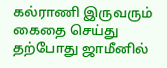கல்ராணி இருவரும் கைதை செய்து தற்போது ஜாமீனில்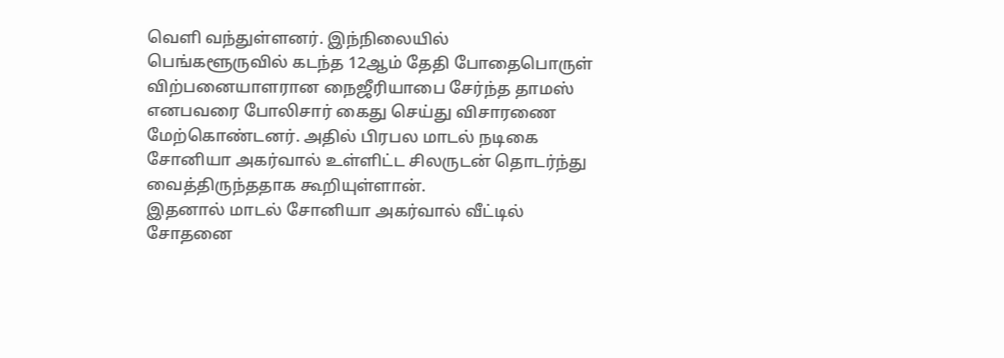வெளி வந்துள்ளனர். இந்நிலையில் பெங்களூருவில் கடந்த 12ஆம் தேதி போதைபொருள் விற்பனையாளரான நைஜீரியாபை சேர்ந்த தாமஸ் எனபவரை போலிசார் கைது செய்து விசாரணை மேற்கொண்டனர். அதில் பிரபல மாடல் நடிகை சோனியா அகர்வால் உள்ளிட்ட சிலருடன் தொடர்ந்து வைத்திருந்ததாக கூறியுள்ளான்.
இதனால் மாடல் சோனியா அகர்வால் வீட்டில் சோதனை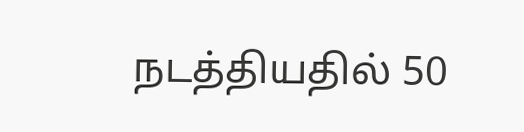நடத்தியதில் 50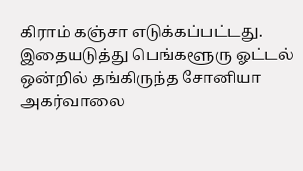கிராம் கஞ்சா எடுக்கப்பட்டது. இதையடுத்து பெங்களூரு ஓட்டல் ஒன்றில் தங்கிருந்த சோனியா அகர்வாலை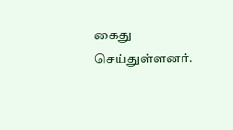கைது செய்துள்ளனர்.